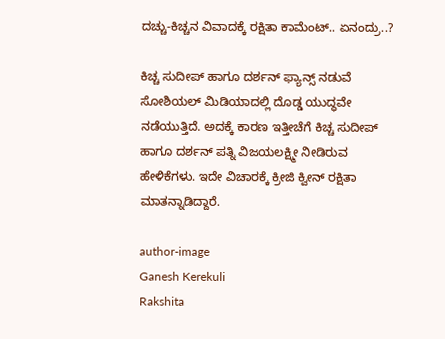ದಚ್ಚು-ಕಿಚ್ಚನ ವಿವಾದಕ್ಕೆ ರಕ್ಷಿತಾ ಕಾಮೆಂಟ್.. ಏನಂದ್ರು..?

ಕಿಚ್ಚ ಸುದೀಪ್ ಹಾಗೂ ದರ್ಶನ್ ಫ್ಯಾನ್ಸ್ ನಡುವೆ ಸೋಶಿಯಲ್ ಮಿಡಿಯಾದಲ್ಲಿ ದೊಡ್ಡ ಯುದ್ಧವೇ ನಡೆಯುತ್ತಿದೆ. ಅದಕ್ಕೆ ಕಾರಣ ಇತ್ತೀಚೆಗೆ ಕಿಚ್ಚ ಸುದೀಪ್ ಹಾಗೂ ದರ್ಶನ್ ಪತ್ನಿ ವಿಜಯಲಕ್ಷ್ಮೀ ನೀಡಿರುವ ಹೇಳಿಕೆಗಳು. ಇದೇ ವಿಚಾರಕ್ಕೆ ಕ್ರೀಜಿ ಕ್ವೀನ್ ರಕ್ಷಿತಾ ಮಾತನ್ನಾಡಿದ್ದಾರೆ.

author-image
Ganesh Kerekuli
Rakshita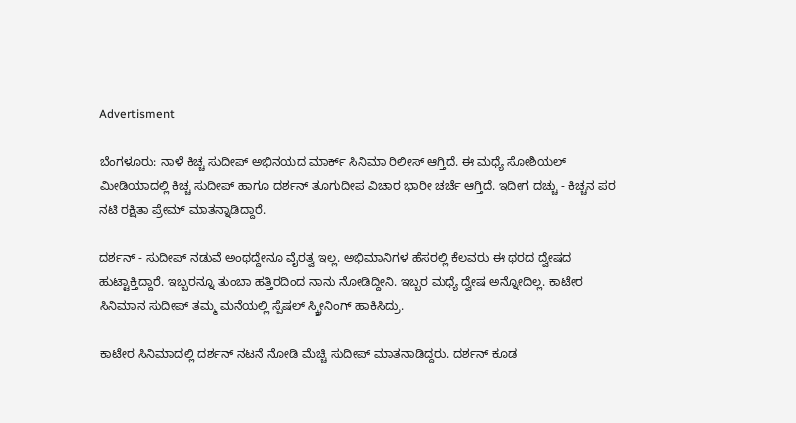Advertisment

ಬೆಂಗಳೂರು: ನಾಳೆ ಕಿಚ್ಚ ಸುದೀಪ್ ಅಭಿನಯದ ಮಾರ್ಕ್ ಸಿನಿಮಾ ರಿಲೀಸ್ ಆಗ್ತಿದೆ. ಈ ಮಧ್ಯೆ ಸೋಶಿಯಲ್ ಮೀಡಿಯಾದಲ್ಲಿ ಕಿಚ್ಚ ಸುದೀಪ್ ಹಾಗೂ ದರ್ಶನ್ ತೂಗುದೀಪ ವಿಚಾರ ಭಾರೀ ಚರ್ಚೆ ಆಗ್ತಿದೆ. ಇದೀಗ ದಚ್ಚು - ಕಿಚ್ಚನ ಪರ ನಟಿ ರಕ್ಷಿತಾ ಪ್ರೇಮ್ ಮಾತನ್ನಾಡಿದ್ದಾರೆ.

ದರ್ಶನ್ - ಸುದೀಪ್ ನಡುವೆ ಅಂಥದ್ದೇನೂ ವೈರತ್ವ ಇಲ್ಲ. ಅಭಿಮಾನಿಗಳ ಹೆಸರಲ್ಲಿ ಕೆಲವರು ಈ ಥರದ ದ್ವೇಷದ ಹುಟ್ಟಾಕ್ತಿದ್ದಾರೆ. ಇಬ್ಬರನ್ನೂ ತುಂಬಾ ಹತ್ತಿರದಿಂದ ನಾನು ನೋಡಿದ್ದೀನಿ. ಇಬ್ಬರ ಮಧ್ಯೆ ದ್ವೇಷ ಅನ್ನೋದಿಲ್ಲ. ಕಾಟೇರ ಸಿನಿಮಾನ ಸುದೀಪ್ ತಮ್ಮ ಮನೆಯಲ್ಲಿ ಸ್ಪೆಷಲ್ ಸ್ಕ್ರೀನಿಂಗ್ ಹಾಕಿಸಿದ್ರು.

ಕಾಟೇರ ಸಿನಿಮಾದಲ್ಲಿ ದರ್ಶನ್ ನಟನೆ ನೋಡಿ ಮೆಚ್ಚಿ ಸುದೀಪ್ ಮಾತನಾಡಿದ್ದರು. ದರ್ಶನ್ ಕೂಡ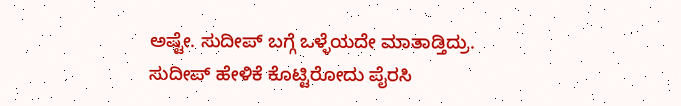ಅಷ್ಟೇ. ಸುದೀಪ್ ಬಗ್ಗೆ ಒಳ್ಳೆಯದೇ ಮಾತಾಡ್ತಿದ್ರು. ಸುದೀಪ್ ಹೇಳಿಕೆ ಕೊಟ್ಟಿರೋದು ಪೈರಸಿ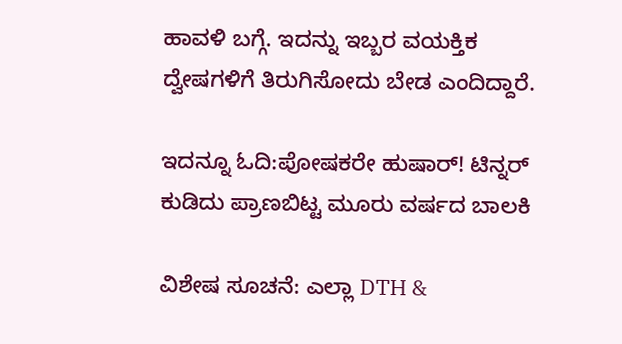ಹಾವಳಿ ಬಗ್ಗೆ. ಇದನ್ನು ಇಬ್ಬರ ವಯಕ್ತಿಕ ದ್ವೇಷಗಳಿಗೆ ತಿರುಗಿಸೋದು ಬೇಡ ಎಂದಿದ್ದಾರೆ.

ಇದನ್ನೂ ಓದಿ:ಪೋಷಕರೇ ಹುಷಾರ್! ಟಿನ್ನರ್ ಕುಡಿದು ಪ್ರಾಣಬಿಟ್ಟ ಮೂರು ವರ್ಷದ ಬಾಲಕಿ

ವಿಶೇಷ ಸೂಚನೆ: ಎಲ್ಲಾ DTH &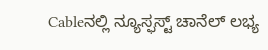Cableನಲ್ಲಿ ನ್ಯೂಸ್ಫಸ್ಟ್ ಚಾನೆಲ್ ಲಭ್ಯ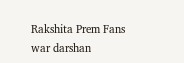Rakshita Prem Fans war darshan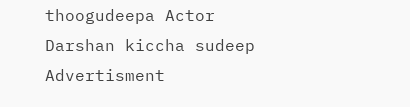thoogudeepa Actor Darshan kiccha sudeep
Advertisment